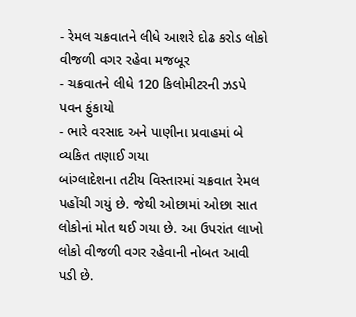- રેમલ ચક્રવાતને લીધે આશરે દોઢ કરોડ લોકો વીજળી વગર રહેવા મજબૂર
- ચક્રવાતને લીધે 120 કિલોમીટરની ઝડપે પવન ફુંકાયો
- ભારે વરસાદ અને પાણીના પ્રવાહમાં બે વ્યકિત તણાઈ ગયા
બાંગ્લાદેશના તટીય વિસ્તારમાં ચક્રવાત રેમલ પહોંચી ગયું છે. જેથી ઓછામાં ઓછા સાત લોકોનાં મોત થઈ ગયા છે. આ ઉપરાંત લાખો લોકો વીજળી વગર રહેવાની નોબત આવી પડી છે.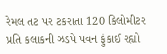રેમલ તટ પર ટકરાતા 120 કિલોમીટર પ્રતિ કલાકની ઝડપે પવન ફુંકાઈ રહ્યો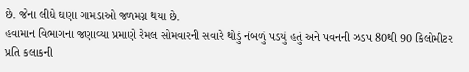છે. જેના લીધે ઘણા ગામડાઓ જળમગ્ન થયા છે.
હવામાન વિભાગના જણાવ્યા પ્રમાણે રેમલ સોમવારની સવારે થોડું નંબળું પડયું હતું અને પવનની ઝડપ 80થી 90 કિલોમીટર પ્રતિ કલાકની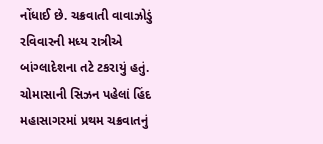નોંધાઈ છે. ચક્રવાતી વાવાઝોડું રવિવારની મધ્ય રાત્રીએ બાંગ્લાદેશના તટે ટકરાયું હતું.
ચોમાસાની સિઝન પહેલાં હિંદ મહાસાગરમાં પ્રથમ ચક્રવાતનું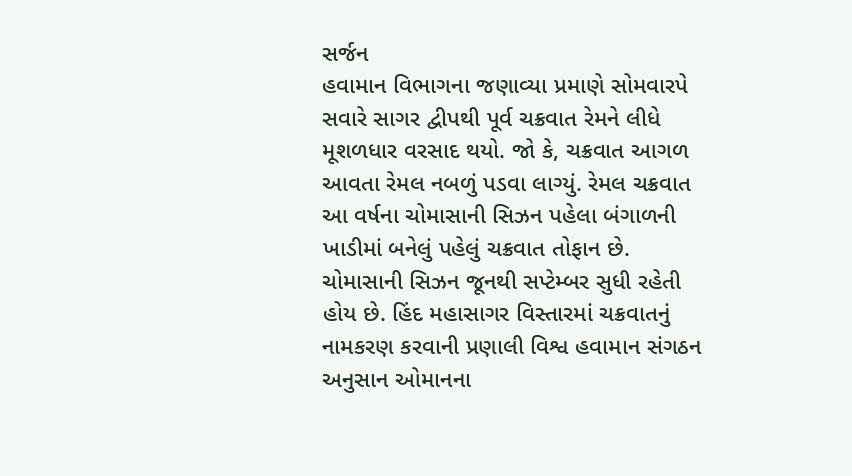સર્જન
હવામાન વિભાગના જણાવ્યા પ્રમાણે સોમવારપે સવારે સાગર દ્વીપથી પૂર્વ ચક્રવાત રેમને લીધે મૂશળધાર વરસાદ થયો. જો કે, ચક્રવાત આગળ આવતા રેમલ નબળું પડવા લાગ્યું. રેમલ ચક્રવાત આ વર્ષના ચોમાસાની સિઝન પહેલા બંગાળની ખાડીમાં બનેલું પહેલું ચક્રવાત તોફાન છે. ચોમાસાની સિઝન જૂનથી સપ્ટેમ્બર સુધી રહેતી હોય છે. હિંદ મહાસાગર વિસ્તારમાં ચક્રવાતનું નામકરણ કરવાની પ્રણાલી વિશ્વ હવામાન સંગઠન અનુસાન ઓમાનના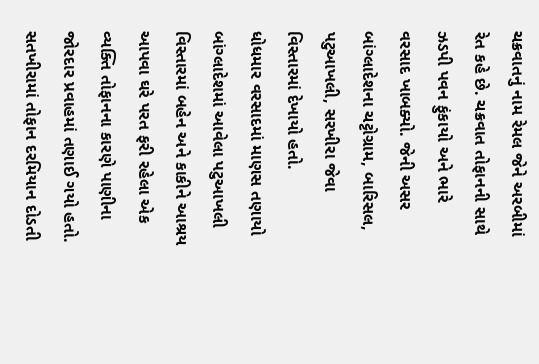ચક્રવાતનું નામ રેમલ જેને અરબીમાં રેત કહે છે. ચક્રવાત તોફાનની સાથે ઝડપી પવન ફુંકાયો અને ભારે વરસાદ ખાબક્યો. જેની અસર બાંગ્લાદેશના ચટ્ટોગ્રામ, બારિસલ, પટુઆખલી, સરખીરા જેવા વિસ્તારમાં દેખાયો હતો.
ધોધમાર વરસાદમાં માણસ તણાયો
બાંગ્લાદેશમાં આવેલા પટુઆખલી વિસ્તારમાં બહેન અને કાકીને આશ્રય આપવા ઘરે પરત ફરી રહેલા એક વ્યક્તિ તોફાનના કારણે પાણીના જોરદાર પ્રવાહમાં તણાઈ ગયો હતો. સતખીરામાં તોફાન દરમિયાન દોડતી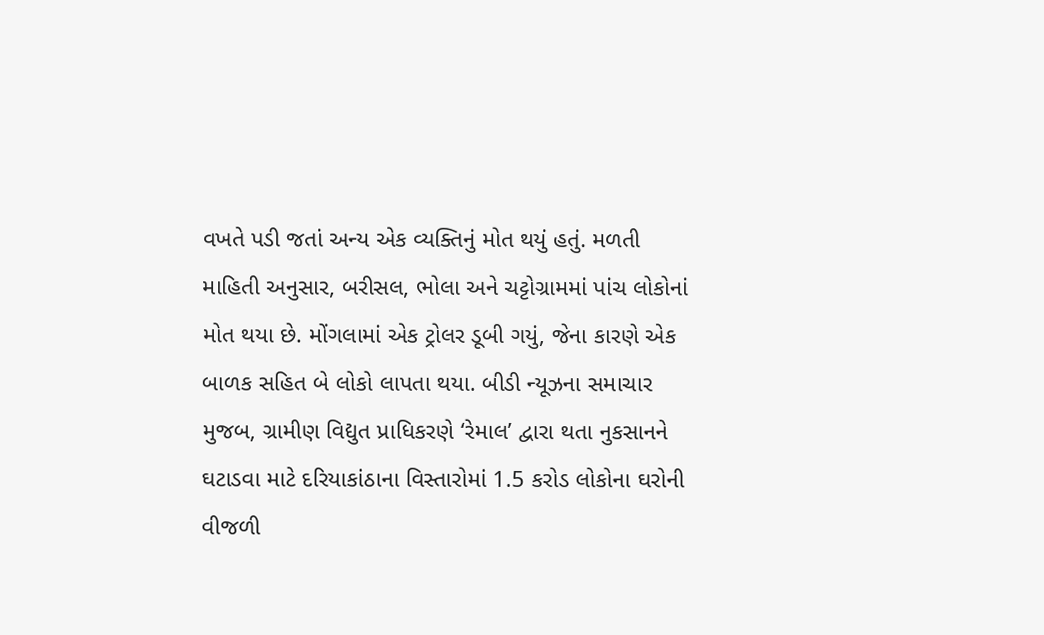વખતે પડી જતાં અન્ય એક વ્યક્તિનું મોત થયું હતું. મળતી માહિતી અનુસાર, બરીસલ, ભોલા અને ચટ્ટોગ્રામમાં પાંચ લોકોનાં મોત થયા છે. મોંગલામાં એક ટ્રોલર ડૂબી ગયું, જેના કારણે એક બાળક સહિત બે લોકો લાપતા થયા. બીડી ન્યૂઝના સમાચાર મુજબ, ગ્રામીણ વિદ્યુત પ્રાધિકરણે ‘રેમાલ’ દ્વારા થતા નુકસાનને ઘટાડવા માટે દરિયાકાંઠાના વિસ્તારોમાં 1.5 કરોડ લોકોના ઘરોની વીજળી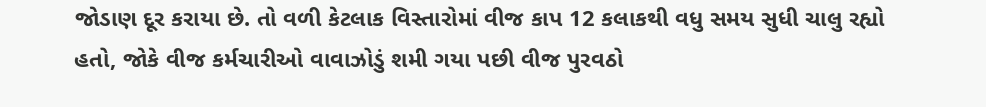જોડાણ દૂર કરાયા છે. તો વળી કેટલાક વિસ્તારોમાં વીજ કાપ 12 કલાકથી વધુ સમય સુધી ચાલુ રહ્યો હતો, જોકે વીજ કર્મચારીઓ વાવાઝોડું શમી ગયા પછી વીજ પુરવઠો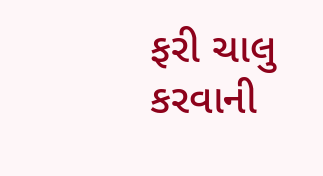ફરી ચાલુ કરવાની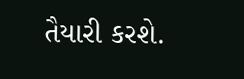તૈયારી કરશે.